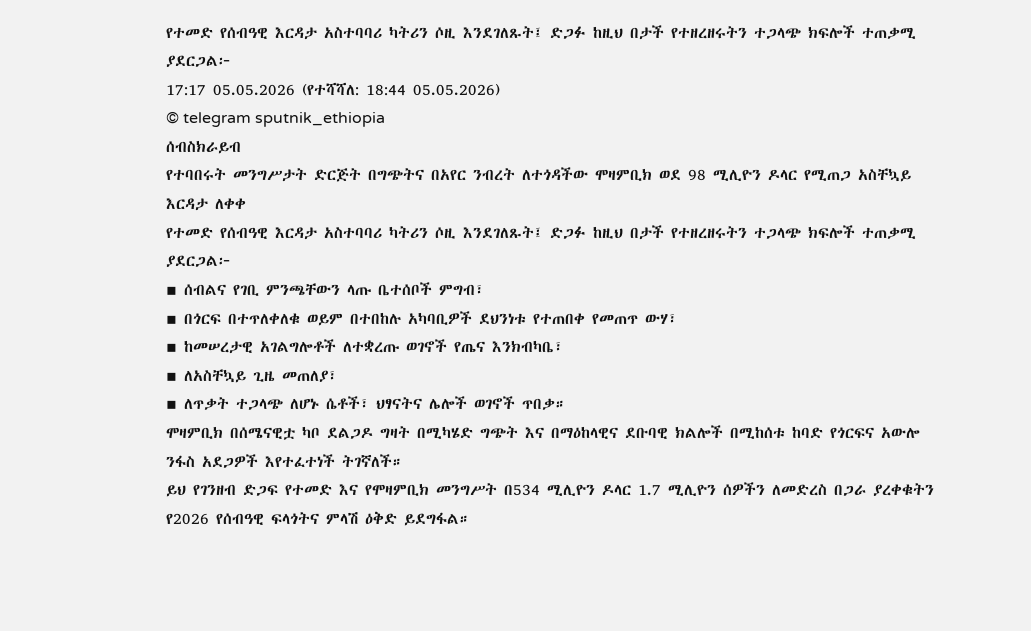የተመድ የሰብዓዊ እርዳታ አስተባባሪ ካትሪን ሶዚ እንደገለጹት፤ ድጋፉ ከዚህ በታች የተዘረዘሩትን ተጋላጭ ክፍሎች ተጠቃሚ ያደርጋል፦
17:17 05.05.2026 (የተሻሻለ: 18:44 05.05.2026)
© telegram sputnik_ethiopia
ሰብስክራይብ
የተባበሩት መንግሥታት ድርጅት በግጭትና በአየር ንብረት ለተጎዳችው ሞዛምቢክ ወደ 98 ሚሊዮን ዶላር የሚጠጋ አስቸኳይ እርዳታ ለቀቀ
የተመድ የሰብዓዊ እርዳታ አስተባባሪ ካትሪን ሶዚ እንደገለጹት፤ ድጋፉ ከዚህ በታች የተዘረዘሩትን ተጋላጭ ክፍሎች ተጠቃሚ ያደርጋል፦
▪ ሰብልና የገቢ ምንጫቸውን ላጡ ቤተሰቦች ምግብ፣
▪ በጎርፍ በተጥለቀለቁ ወይም በተበከሉ አካባቢዎች ደህንነቱ የተጠበቀ የመጠጥ ውሃ፣
▪ ከመሠረታዊ አገልግሎቶች ለተቋረጡ ወገኖች የጤና እንክብካቤ፣
▪ ለአስቸኳይ ጊዜ መጠለያ፣
▪ ለጥቃት ተጋላጭ ለሆኑ ሴቶች፣ ህፃናትና ሌሎች ወገኖች ጥበቃ።
ሞዛምቢክ በሰሜናዊቷ ካቦ ደልጋዶ ግዛት በሚካሄድ ግጭት እና በማዕከላዊና ደቡባዊ ክልሎች በሚከሰቱ ከባድ የጎርፍና አውሎ ንፋስ አደጋዎች እየተፈተነች ትገኛለች።
ይህ የገንዘብ ድጋፍ የተመድ እና የሞዛምቢክ መንግሥት በ534 ሚሊዮን ዶላር 1.7 ሚሊዮን ሰዎችን ለመድረስ በጋራ ያረቀቁትን የ2026 የሰብዓዊ ፍላጎትና ምላሽ ዕቅድ ይደግፋል።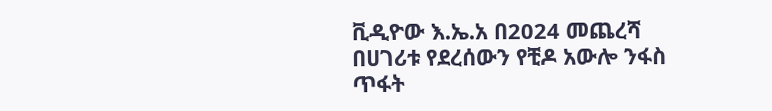ቪዲዮው እ.ኤ.አ በ2024 መጨረሻ በሀገሪቱ የደረሰውን የቺዶ አውሎ ንፋስ ጥፋት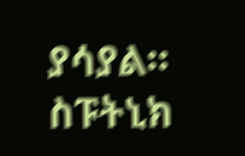ያሳያል።
ስፑትኒክ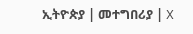ኢትዮጵያ | መተግበሪያ | X